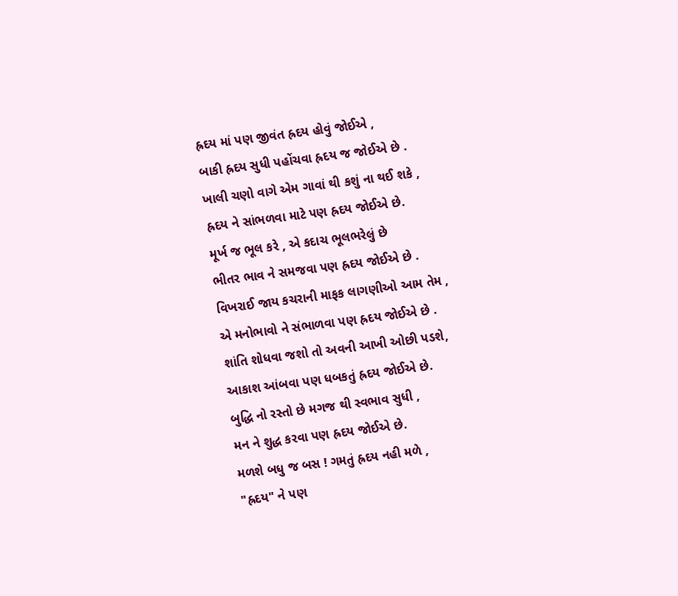હ્રદય માં પણ જીવંત હ્રદય હોવું જોઈએ ,
બાકી હ્રદય સુધી પહોંચવા હ્રદય જ જોઈએ છે .
ખાલી ચણો વાગે એમ ગાવાં થી કશું ના થઈ શકે ,
હ્રદય ને સાંભળવા માટે પણ હ્રદય જોઈએ છે.
મૂર્ખ જ ભૂલ કરે , એ કદાચ ભૂલભરેલું છે
ભીતર ભાવ ને સમજવા પણ હ્રદય જોઈએ છે .
વિખરાઈ જાય કચરાની માફક લાગણીઓ આમ તેમ ,
એ મનોભાવો ને સંભાળવા પણ હ્રદય જોઈએ છે .
શાંતિ શોધવા જશો તો અવની આખી ઓછી પડશે,
આકાશ આંબવા પણ ધબકતું હ્રદય જોઈએ છે.
બુદ્ધિ નો રસ્તો છે મગજ થી સ્વભાવ સુધી ,
મન ને શુદ્ધ કરવા પણ હ્રદય જોઈએ છે.
મળશે બધુ જ બસ ! ગમતું હ્રદય નહી મળે ,
"હ્રદય" ને પણ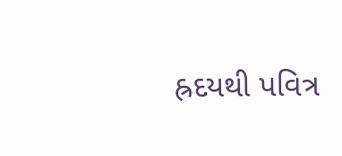હ્રદયથી પવિત્ર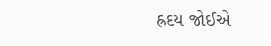હ્રદય જોઈએ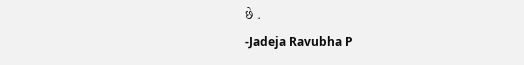છે .
-Jadeja Ravubha P